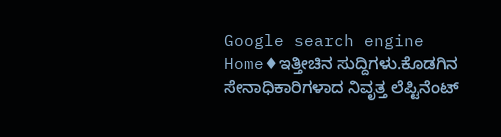Google search engine
Home♦ಇತ್ತೀಚಿನ ಸುದ್ದಿಗಳು.ಕೊಡಗಿನ ಸೇನಾಧಿಕಾರಿಗಳಾದ ನಿವೃತ್ತ ಲೆಪ್ಟಿನೆಂಟ್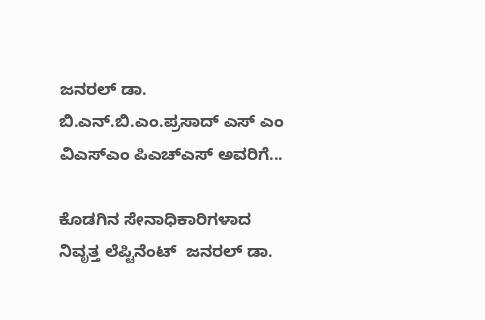ಜನರಲ್ ಡಾ. ಬಿ.ಎನ್.ಬಿ.ಎಂ.ಪ್ರಸಾದ್ ಎಸ್ ಎಂ ವಿಎಸ್‌ಎಂ ಪಿಎಚ್‌ಎಸ್ ಅವರಿಗೆ...

ಕೊಡಗಿನ ಸೇನಾಧಿಕಾರಿಗಳಾದ ನಿವೃತ್ತ ಲೆಪ್ಟಿನೆಂಟ್  ಜನರಲ್ ಡಾ.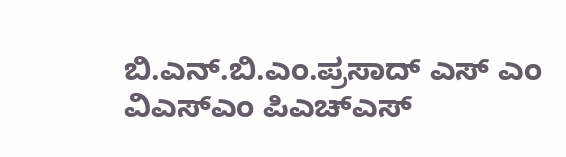ಬಿ.ಎನ್.ಬಿ.ಎಂ.ಪ್ರಸಾದ್ ಎಸ್ ಎಂ ವಿಎಸ್‌ಎಂ ಪಿಎಚ್‌ಎಸ್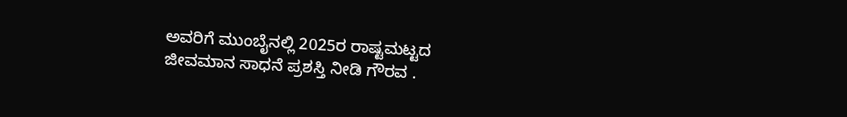ಅವರಿಗೆ ಮುಂಬೈನಲ್ಲಿ 2025ರ ರಾಷ್ಟಮಟ್ಟದ ಜೀವಮಾನ ಸಾಧನೆ ಪ್ರಶಸ್ತಿ ನೀಡಿ ಗೌರವ .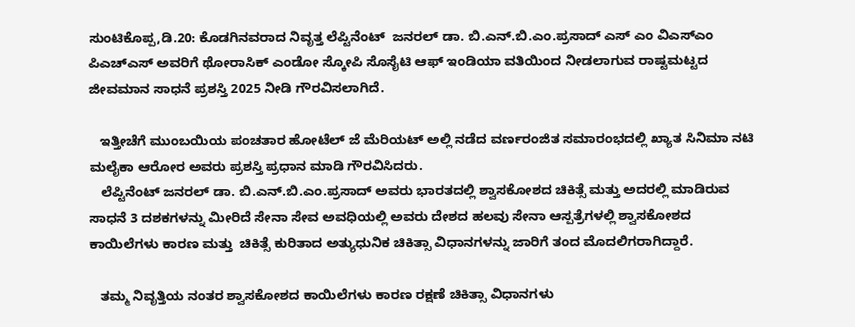ಸುಂಟಿಕೊಪ್ಪ,ಡಿ.20: ಕೊಡಗಿನವರಾದ ನಿವೃತ್ತ ಲೆಪ್ಟಿನೆಂಟ್  ಜನರಲ್ ಡಾ. ಬಿ.ಎನ್.ಬಿ.ಎಂ.ಪ್ರಸಾದ್ ಎಸ್ ಎಂ ವಿಎಸ್‌ಎಂ ಪಿಎಚ್‌ಎಸ್ ಅವರಿಗೆ ಥೋರಾಸಿಕ್ ಎಂಡೋ ಸ್ಕೋಪಿ ಸೊಸೈಟಿ ಆಫ್ ಇಂಡಿಯಾ ವತಿಯಿಂದ ನೀಡಲಾಗುವ ರಾಷ್ಟಮಟ್ಟದ ಜೀವಮಾನ ಸಾಧನೆ ಪ್ರಶಸ್ತಿ 2025 ನೀಡಿ ಗೌರವಿಸಲಾಗಿದೆ.

   ಇತ್ತೀಚೆಗೆ ಮುಂಬಯಿಯ ಪಂಚತಾರ ಹೋಟೆಲ್ ಜೆ ಮೆರಿಯಟ್ ಅಲ್ಲಿ ನಡೆದ ವರ್ಣರಂಜಿತ ಸಮಾರಂಭದಲ್ಲಿ ಖ್ಯಾತ ಸಿನಿಮಾ ನಟಿ ಮಲೈಕಾ ಆರೋರ ಅವರು ಪ್ರಶಸ್ತಿ ಪ್ರಧಾನ ಮಾಡಿ ಗೌರವಿಸಿದರು.
   ಲೆಪ್ಟಿನೆಂಟ್ ಜನರಲ್ ಡಾ. ಬಿ.ಎನ್.ಬಿ.ಎಂ.ಪ್ರಸಾದ್ ಅವರು ಭಾರತದಲ್ಲಿ ಶ್ವಾಸಕೋಶದ ಚಿಕಿತ್ಸೆ ಮತ್ತು ಅದರಲ್ಲಿ ಮಾಡಿರುವ ಸಾಧನೆ 3 ದಶಕಗಳನ್ನು ಮೀರಿದೆ ಸೇನಾ ಸೇವ ಅವಧಿಯಲ್ಲಿ ಅವರು ದೇಶದ ಹಲವು ಸೇನಾ ಆಸ್ಪತ್ರೆಗಳಲ್ಲಿ ಶ್ವಾಸಕೋಶದ ಕಾಯಿಲೆಗಳು ಕಾರಣ ಮತ್ತು  ಚಿಕಿತ್ಸೆ ಕುರಿತಾದ ಅತ್ಯುಧುನಿಕ ಚಿಕಿತ್ಸಾ ವಿಧಾನಗಳನ್ನು ಜಾರಿಗೆ ತಂದ ಮೊದಲಿಗರಾಗಿದ್ದಾರೆ.

   ತಮ್ಮ ನಿವೃತ್ತಿಯ ನಂತರ ಶ್ವಾಸಕೋಶದ ಕಾಯಿಲೆಗಳು ಕಾರಣ ರಕ್ಷಣೆ ಚಿಕಿತ್ಸಾ ವಿಧಾನಗಳು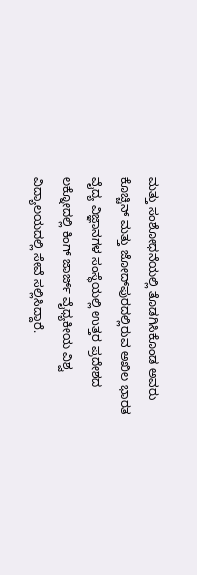ಮತ್ತು ಸಂಶೋಧನೆಯಲ್ಲಿ ತೊಡಗಿಸಿಕೊಂಡ ಅವರು ಕೊಚ್ಚಿನ್ ಮತ್ತು ಜೋದ್‌ಪುರದಲ್ಲಿರುವ ಅಖಿಲ ಭಾರತ ವೈದ್ಯ ವಿಜ್ಞಾನಗಳ ಸಂಸ್ಥೆಯಲ್ಲಿ ಉತ್ತರ ಪ್ರದೇಶದ ಲಕ್ನೋದಲ್ಲಿ ಕಿಂಗ್ ಜಾರ್ಜ್ ವೈಧ್ಯಕೀಯ ವಿಶ್ವ ವಿದ್ಯಾಲಯದಲ್ಲಿ ಸೇವೆ ಸಲ್ಲಿಸಿದ್ದಾರೆ.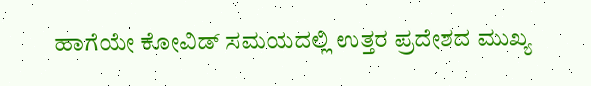ಹಾಗೆಯೇ ಕೋವಿಡ್ ಸಮಯದಲ್ಲಿ ಉತ್ತರ ಪ್ರದೇಶದ ಮುಖ್ಯ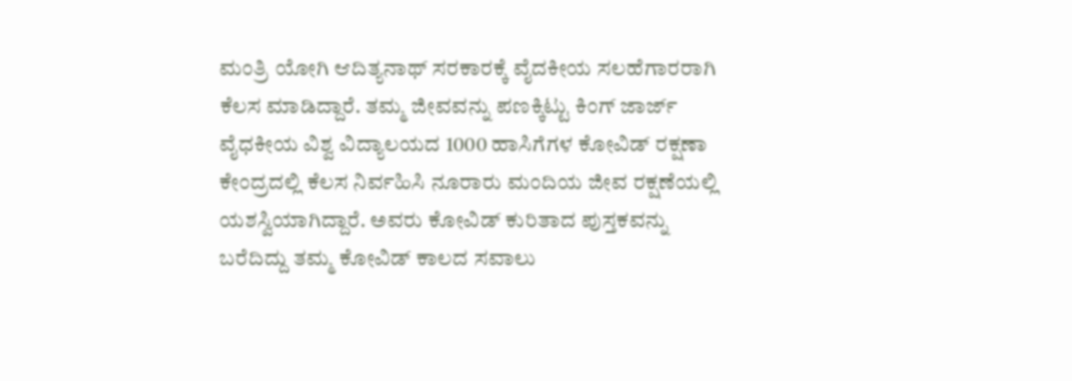ಮಂತ್ರಿ ಯೋಗಿ ಆದಿತ್ಯನಾಥ್ ಸರಕಾರಕ್ಕೆ ವೈದಕೀಯ ಸಲಹೆಗಾರರಾಗಿ ಕೆಲಸ ಮಾಡಿದ್ದಾರೆ. ತಮ್ಮ ಜೀವವನ್ನು ಪಣಕ್ಕಿಟ್ಟು ಕಿಂಗ್ ಜಾರ್ಜ್ ವೈಧಕೀಯ ವಿಶ್ವ ವಿದ್ಯಾಲಯದ 1000 ಹಾಸಿಗೆಗಳ ಕೋವಿಡ್ ರಕ್ಷಣಾ ಕೇಂದ್ರದಲ್ಲಿ ಕೆಲಸ ನಿರ್ವಹಿಸಿ ನೂರಾರು ಮಂದಿಯ ಜೀವ ರಕ್ಷಣೆಯಲ್ಲಿ ಯಶಸ್ವಿಯಾಗಿದ್ದಾರೆ. ಅವರು ಕೋವಿಡ್ ಕುರಿತಾದ ಪುಸ್ತಕವನ್ನು ಬರೆದಿದ್ದು ತಮ್ಮ ಕೋವಿಡ್ ಕಾಲದ ಸವಾಲು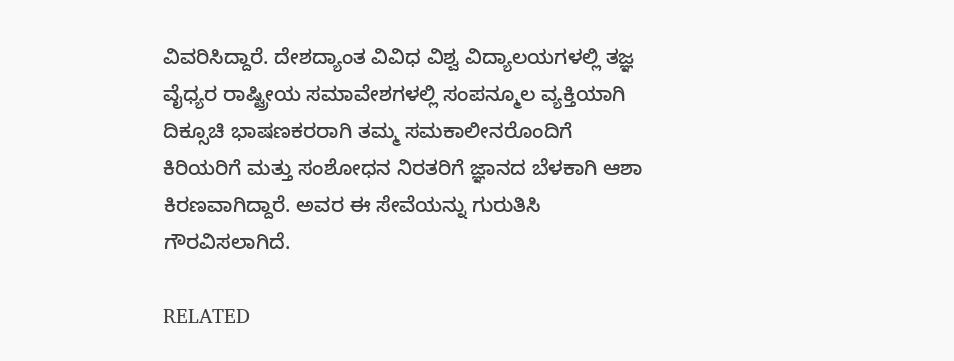ವಿವರಿಸಿದ್ದಾರೆ. ದೇಶದ್ಯಾಂತ ವಿವಿಧ ವಿಶ್ವ ವಿದ್ಯಾಲಯಗಳಲ್ಲಿ ತಜ್ಞ ವೈಧ್ಯರ ರಾಷ್ಟ್ರೀಯ ಸಮಾವೇಶಗಳಲ್ಲಿ ಸಂಪನ್ಮೂಲ ವ್ಯಕ್ತಿಯಾಗಿ ದಿಕ್ಸೂಚಿ ಭಾಷಣಕರರಾಗಿ ತಮ್ಮ ಸಮಕಾಲೀನರೊಂದಿಗೆ ಕಿರಿಯರಿಗೆ ಮತ್ತು ಸಂಶೋಧನ ನಿರತರಿಗೆ ಜ್ಞಾನದ ಬೆಳಕಾಗಿ ಆಶಾ ಕಿರಣವಾಗಿದ್ದಾರೆ. ಅವರ ಈ ಸೇವೆಯನ್ನು ಗುರುತಿಸಿ ಗೌರವಿಸಲಾಗಿದೆ.

RELATED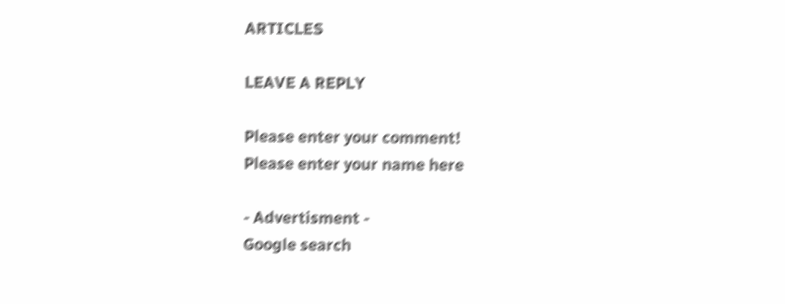ARTICLES

LEAVE A REPLY

Please enter your comment!
Please enter your name here

- Advertisment -
Google search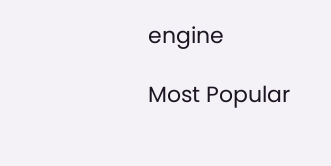engine

Most Popular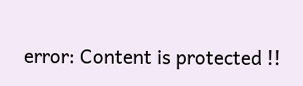error: Content is protected !!